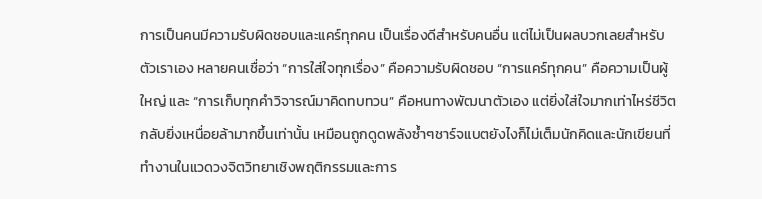การเป็นคนมีความรับผิดชอบและแคร์ทุกคน เป็นเรื่องดีสำหรับคนอื่น แต่ไม่เป็นผลบวกเลยสำหรับตัวเราเอง หลายคนเชื่อว่า “การใส่ใจทุกเรื่อง” คือความรับผิดชอบ “การแคร์ทุกคน” คือความเป็นผู้ใหญ่ และ “การเก็บทุกคำวิจารณ์มาคิดทบทวน” คือหนทางพัฒนาตัวเอง แต่ยิ่งใส่ใจมากเท่าไหร่ชีวิตกลับยิ่งเหนื่อยล้ามากขึ้นเท่านั้น เหมือนถูกดูดพลังซ้ำๆชาร์จแบตยังไงก็ไม่เต็มนักคิดและนักเขียนที่ทำงานในแวดวงจิตวิทยาเชิงพฤติกรรมและการ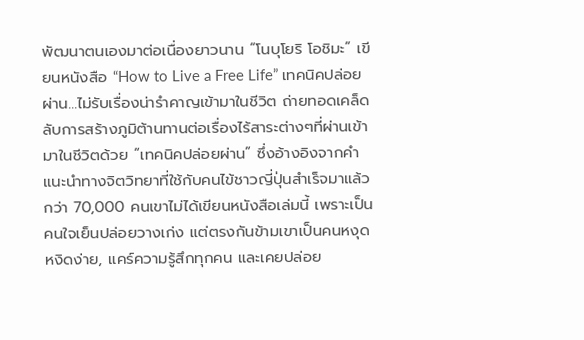พัฒนาตนเองมาต่อเนื่องยาวนาน “โนบุโยริ โอชิมะ” เขียนหนังสือ “How to Live a Free Life” เทคนิคปล่อยผ่าน...ไม่รับเรื่องน่ารำคาญเข้ามาในชีวิต ถ่ายทอดเคล็ดลับการสร้างภูมิต้านทานต่อเรื่องไร้สาระต่างๆที่ผ่านเข้ามาในชีวิตด้วย “เทคนิคปล่อยผ่าน” ซึ่งอ้างอิงจากคำแนะนำทางจิตวิทยาที่ใช้กับคนไข้ชาวญี่ปุ่นสำเร็จมาแล้วกว่า 70,000 คนเขาไม่ได้เขียนหนังสือเล่มนี้ เพราะเป็นคนใจเย็นปล่อยวางเก่ง แต่ตรงกันข้ามเขาเป็นคนหงุดหงิดง่าย, แคร์ความรู้สึกทุกคน และเคยปล่อย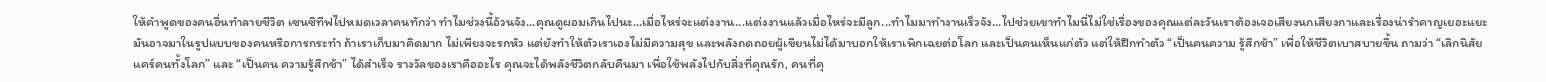ให้คำพูดของคนอื่นทำลายชีวิต เซนซิทีฟไปหมดเวลาคนทักว่า ทำไมช่วงนี้อ้วนจัง...คุณดูผอมเกินไปนะ...เมื่อไหร่จะแต่งงาน...แต่งงานแล้วเมื่อไหร่จะมีลูก...ทำไมมาทำงานเร็วจัง...ไปช่วยเขาทำไมนี่ไม่ใช่เรื่องของคุณแต่ละวันเราต้องเจอเสียงนกเสียงกาและเรื่องน่ารำคาญเยอะแยะ มันอาจมาในรูปแบบของคนหรือการกระทำ ถ้าเราเก็บมาคิดมาก ไม่เพียงจะรกหัว แต่ยังทำให้ตัวเราเองไม่มีความสุข และพลังถดถอยผู้เขียนไม่ได้มาบอกให้เราเพิกเฉยต่อโลก และเป็นคนเห็นแก่ตัว แต่ให้ฝึกทำตัว “เป็นคนความ รู้สึกช้า” เพื่อให้ชีวิตเบาสบายขึ้น ถามว่า “เลิกนิสัยแคร์คนทั้งโลก” และ “เป็นคน ความรู้สึกช้า” ได้สำเร็จ รางวัลของเราคืออะไร คุณจะได้พลังชีวิตกลับคืนมา เพื่อใช้พลังไปกับสิ่งที่คุณรัก, คนที่คุ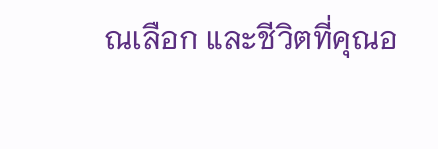ณเลือก และชีวิตที่คุณอ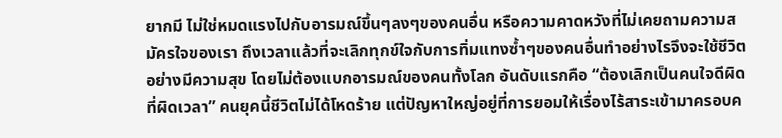ยากมี ไม่ใช่หมดแรงไปกับอารมณ์ขึ้นๆลงๆของคนอื่น หรือความคาดหวังที่ไม่เคยถามความสมัครใจของเรา ถึงเวลาแล้วที่จะเลิกทุกข์ใจกับการทิ่มแทงซ้ำๆของคนอื่นทำอย่างไรจึงจะใช้ชีวิตอย่างมีความสุข โดยไม่ต้องแบกอารมณ์ของคนทั้งโลก อันดับแรกคือ “ต้องเลิกเป็นคนใจดีผิดที่ผิดเวลา” คนยุคนี้ชีวิตไม่ได้โหดร้าย แต่ปัญหาใหญ่อยู่ที่การยอมให้เรื่องไร้สาระเข้ามาครอบค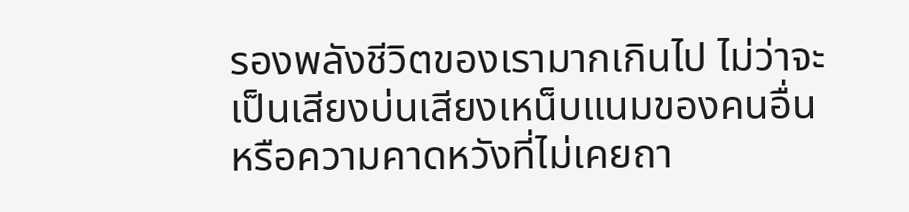รองพลังชีวิตของเรามากเกินไป ไม่ว่าจะเป็นเสียงบ่นเสียงเหน็บแนมของคนอื่น หรือความคาดหวังที่ไม่เคยถา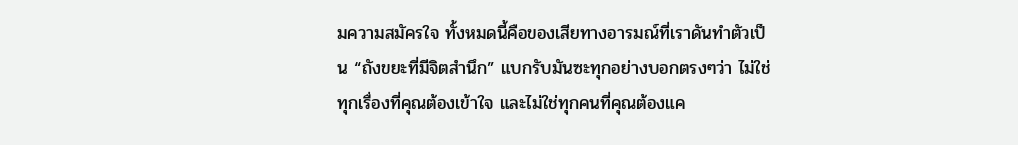มความสมัครใจ ทั้งหมดนี้คือของเสียทางอารมณ์ที่เราดันทำตัวเป็น “ถังขยะที่มีจิตสำนึก” แบกรับมันซะทุกอย่างบอกตรงๆว่า ไม่ใช่ทุกเรื่องที่คุณต้องเข้าใจ และไม่ใช่ทุกคนที่คุณต้องแค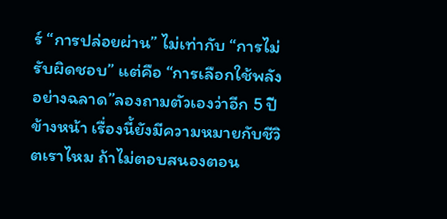ร์ “การปล่อยผ่าน” ไม่เท่ากับ “การไม่รับผิดชอบ” แต่คือ “การเลือกใช้พลังอย่างฉลาด”ลองถามตัวเองว่าอีก 5 ปีข้างหน้า เรื่องนี้ยังมีความหมายกับชีวิตเราไหม ถ้าไม่ตอบสนองตอน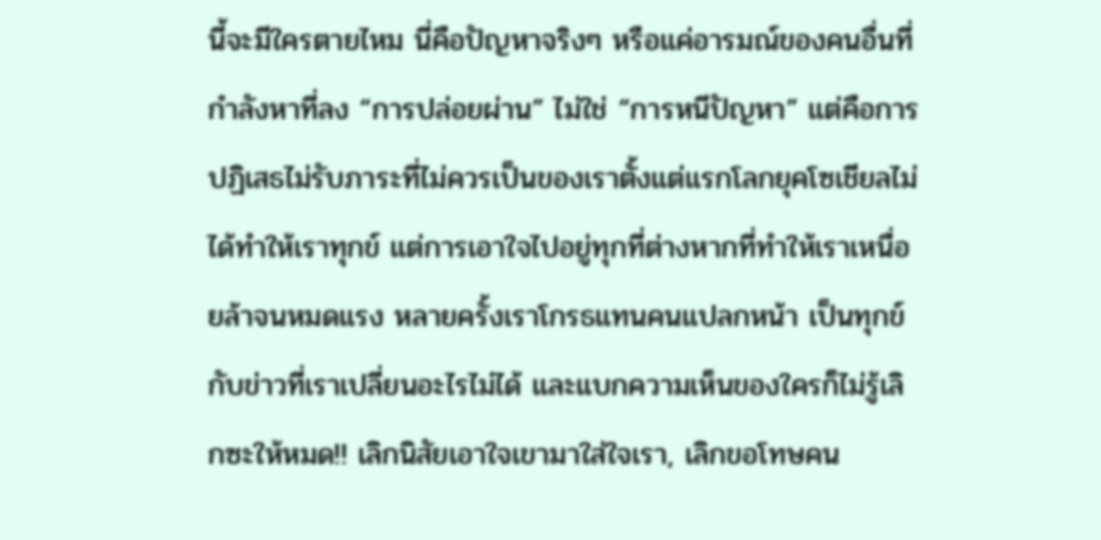นี้จะมีใครตายไหม นี่คือปัญหาจริงๆ หรือแค่อารมณ์ของคนอื่นที่กำลังหาที่ลง “การปล่อยผ่าน” ไม่ใช่ “การหนีปัญหา” แต่คือการปฏิเสธไม่รับภาระที่ไม่ควรเป็นของเราตั้งแต่แรกโลกยุคโซเชียลไม่ได้ทำให้เราทุกข์ แต่การเอาใจไปอยู่ทุกที่ต่างหากที่ทำให้เราเหนื่อยล้าจนหมดแรง หลายครั้งเราโกรธแทนคนแปลกหน้า เป็นทุกข์กับข่าวที่เราเปลี่ยนอะไรไม่ได้ และแบกความเห็นของใครก็ไม่รู้เลิกซะให้หมด!! เลิกนิสัยเอาใจเขามาใส่ใจเรา, เลิกขอโทษคน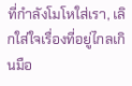ที่กำลังโมโหใส่เรา, เลิกใส่ใจเรื่องที่อยู่ไกลเกินมือ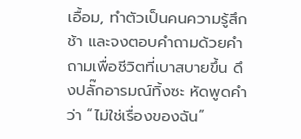เอื้อม, ทำตัวเป็นคนความรู้สึกช้า และจงตอบคำถามด้วยคำถามเพื่อชีวิตที่เบาสบายขึ้น ดึงปลั๊กอารมณ์ทิ้งซะ หัดพูดคำว่า “ไม่ใช่เรื่องของฉัน”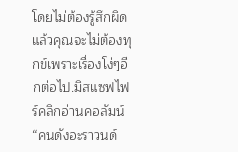โดยไม่ต้องรู้สึกผิด แล้วคุณจะไม่ต้องทุกข์เพราะเรื่องโง่ๆอีกต่อไป.มิสแซฟไฟร์คลิกอ่านคอลัมน์ “คนดังอะราวนด์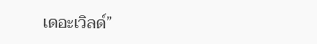เดอะเวิลด์”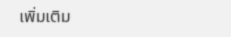เพิ่มเติม